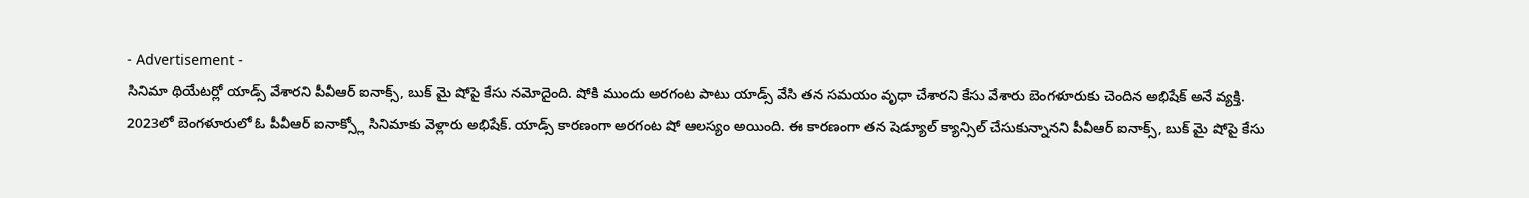- Advertisement -
సినిమా థియేటర్లో యాడ్స్ వేశారని పీవీఆర్ ఐనాక్స్, బుక్ మై షోపై కేసు నమోదైంది. షోకి ముందు అరగంట పాటు యాడ్స్ వేసి తన సమయం వృధా చేశారని కేసు వేశారు బెంగళూరుకు చెందిన అభిషేక్ అనే వ్యక్తి.
2023లో బెంగళూరులో ఓ పీవీఆర్ ఐనాక్స్లో సినిమాకు వెళ్లారు అభిషేక్. యాడ్స్ కారణంగా అరగంట షో ఆలస్యం అయింది. ఈ కారణంగా తన షెడ్యూల్ క్యాన్సిల్ చేసుకున్నానని పీవీఆర్ ఐనాక్స్, బుక్ మై షోపై కేసు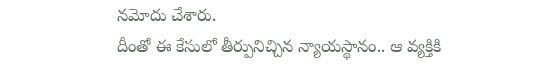నమోదు చేశారు.
దీంతో ఈ కేసులో తీర్పునిచ్చిన న్యాయస్థానం.. ఆ వ్యక్తికి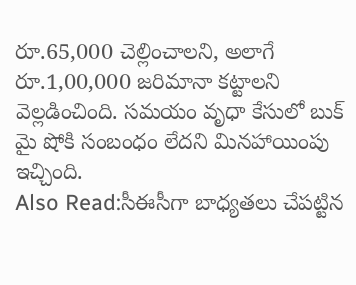రూ.65,000 చెల్లించాలని, అలాగే రూ.1,00,000 జరిమానా కట్టాలని వెల్లడించింది. సమయం వృధా కేసులో బుక్ మై షోకి సంబంధం లేదని మినహాయింపు ఇచ్చింది.
Also Read:సీఈసీగా బాధ్యతలు చేపట్టిన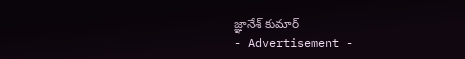జ్ఞానేశ్ కుమార్
- Advertisement -